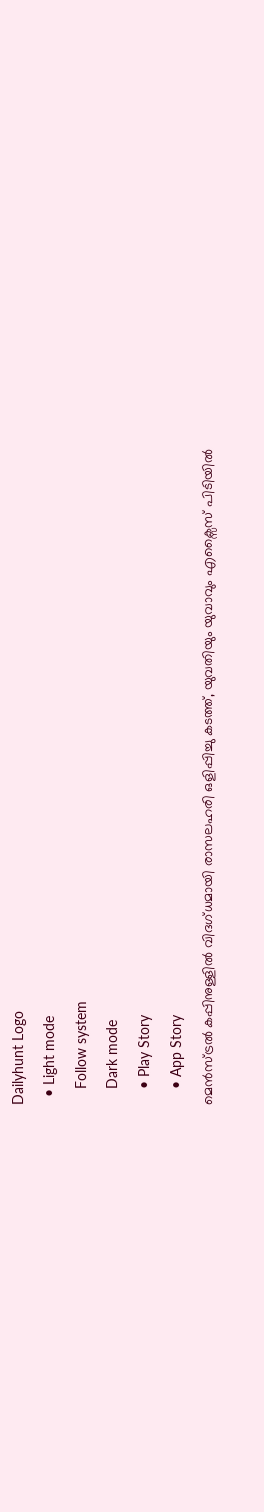Dailyhunt Logo
  • Light mode
    Follow system
    Dark mode
    • Play Story
    • App Story
മെൻസ്ട്രല്‍ കപ്പിനുള്ളില്‍ വിദഗ്ധമായി രാസലഹരി ഒളിപ്പിച്ചു കടത്ത്, യുവതിയും യുവാവും എക്സൈസ് പിടിയില്‍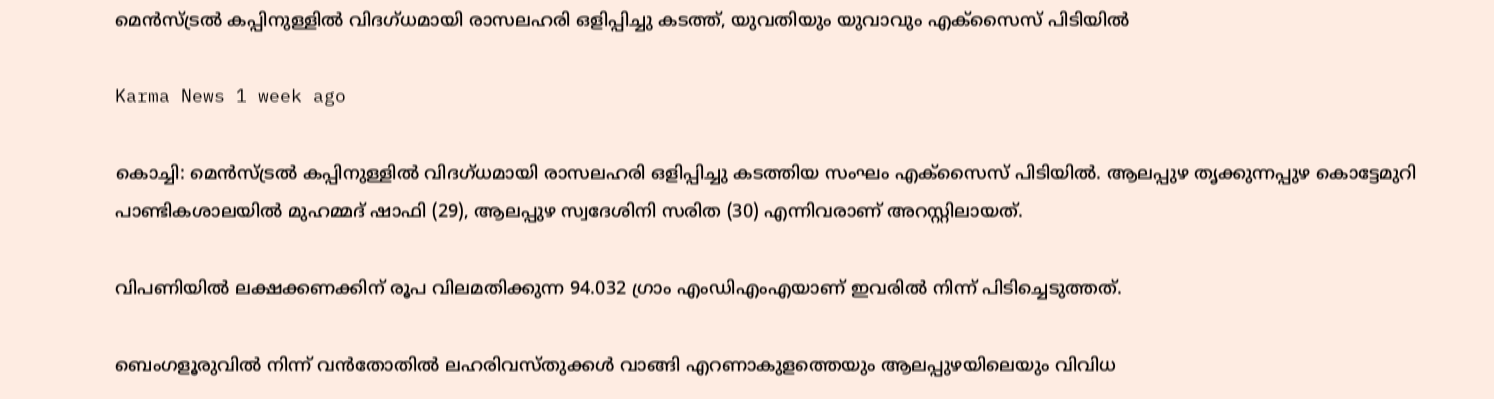മെൻസ്ട്രല്‍ കപ്പിനുള്ളില്‍ വിദഗ്ധമായി രാസലഹരി ഒളിപ്പിച്ചു കടത്ത്, യുവതിയും യുവാവും എക്സൈസ് പിടിയില്‍

Karma News 1 week ago

കൊച്ചി: മെൻസ്ട്രല്‍ കപ്പിനുള്ളില്‍ വിദഗ്ധമായി രാസലഹരി ഒളിപ്പിച്ചു കടത്തിയ സംഘം എക്സൈസ് പിടിയില്‍. ആലപ്പുഴ തൃക്കുന്നപ്പുഴ കൊട്ടേമുറി പാണ്ടികശാലയില്‍ മുഹമ്മദ് ഷാഫി (29), ആലപ്പുഴ സ്വദേശിനി സരിത (30) എന്നിവരാണ് അറസ്റ്റിലായത്.

വിപണിയില്‍ ലക്ഷക്കണക്കിന് രൂപ വിലമതിക്കുന്ന 94.032 ഗ്രാം എംഡിഎംഎയാണ് ഇവരില്‍ നിന്ന് പിടിച്ചെടുത്തത്.

ബെംഗളൂരുവില്‍ നിന്ന് വൻതോതില്‍ ലഹരിവസ്തുക്കള്‍ വാങ്ങി എറണാകുളത്തെയും ആലപ്പുഴയിലെയും വിവിധ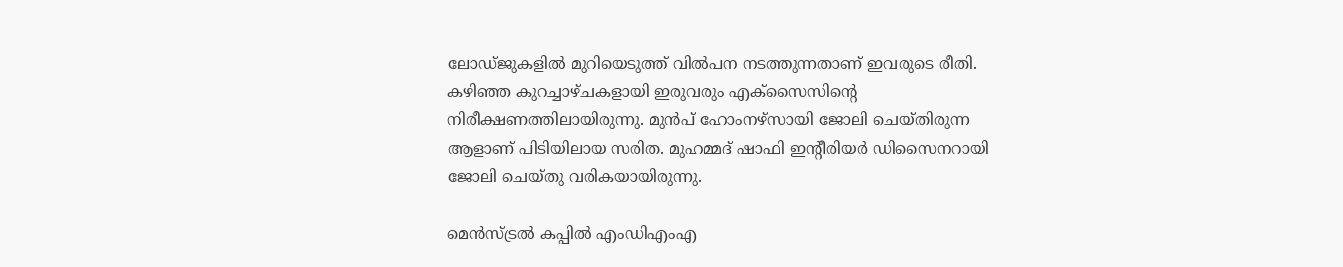ലോഡ്ജുകളില്‍ മുറിയെടുത്ത് വില്‍പന നടത്തുന്നതാണ് ഇവരുടെ രീതി. കഴിഞ്ഞ കുറച്ചാഴ്ചകളായി ഇരുവരും എക്സൈസിന്റെ നിരീക്ഷണത്തിലായിരുന്നു. മുൻപ് ഹോംനഴ്സായി ജോലി ചെയ്തിരുന്ന ആളാണ് പിടിയിലായ സരിത. മുഹമ്മദ് ഷാഫി ഇന്റീരിയർ ഡിസൈനറായി ജോലി ചെയ്തു വരികയായിരുന്നു.

മെൻസ്ട്രല്‍ കപ്പില്‍ എംഡിഎംഎ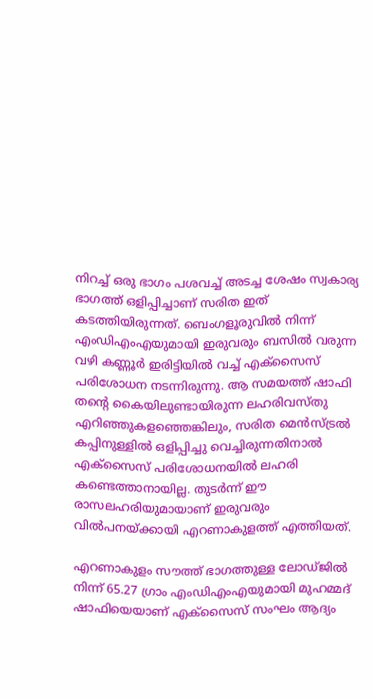നിറച്ച്‌ ഒരു ഭാഗം പശവച്ച്‌ അടച്ച ശേഷം സ്വകാര്യ ഭാഗത്ത് ഒളിപ്പിച്ചാണ് സരിത ഇത് കടത്തിയിരുന്നത്. ബെംഗളൂരുവില്‍ നിന്ന് എംഡിഎംഎയുമായി ഇരുവരും ബസില്‍ വരുന്ന വഴി കണ്ണൂർ ഇരിട്ടിയില്‍ വച്ച്‌ എക്സൈസ് പരിശോധന നടന്നിരുന്നു. ആ സമയത്ത് ഷാഫി തന്റെ കൈയിലുണ്ടായിരുന്ന ലഹരിവസ്തു എറിഞ്ഞുകളഞ്ഞെങ്കിലും, സരിത മെൻസ്ട്രല്‍ കപ്പിനുള്ളില്‍ ഒളിപ്പിച്ചു വെച്ചിരുന്നതിനാല്‍ എക്സൈസ് പരിശോധനയില്‍ ലഹരി കണ്ടെത്താനായില്ല. തുടർന്ന് ഈ രാസലഹരിയുമായാണ് ഇരുവരും വില്‍പനയ്ക്കായി എറണാകുളത്ത് എത്തിയത്.

എറണാകുളം സൗത്ത് ഭാഗത്തുള്ള ലോഡ്ജില്‍ നിന്ന് 65.27 ഗ്രാം എംഡിഎംഎയുമായി മുഹമ്മദ് ഷാഫിയെയാണ് എക്സൈസ് സംഘം ആദ്യം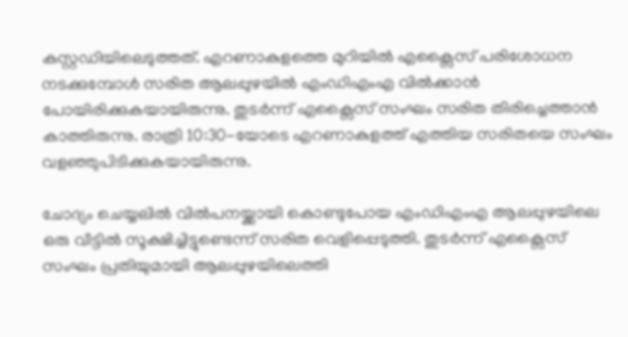കസ്റ്റഡിയിലെടുത്തത്. എറണാകുളത്തെ മുറിയില്‍ എക്സൈസ് പരിശോധന നടക്കുമ്പോള്‍ സരിത ആലപ്പുഴയില്‍ എംഡിഎംഎ വില്‍ക്കാൻ പോയിരിക്കുകയായിരുന്നു. തുടർന്ന് എക്സൈസ് സംഘം സരിത തിരിച്ചെത്താൻ കാത്തിരുന്നു. രാത്രി 10:30-യോടെ എറണാകുളത്ത് എത്തിയ സരിതയെ സംഘം വളഞ്ഞുപിടിക്കുകയായിരുന്നു.

ചോദ്യം ചെയ്യലില്‍ വില്‍പനയ്ക്കായി കൊണ്ടുപോയ എംഡിഎംഎ ആലപ്പുഴയിലെ ഒരു വീട്ടില്‍ സൂക്ഷിച്ചിട്ടുണ്ടെന്ന് സരിത വെളിപ്പെടുത്തി. തുടർന്ന് എക്സൈസ് സംഘം പ്രതിയുമായി ആലപ്പുഴയിലെത്തി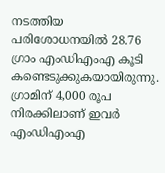നടത്തിയ പരിശോധനയില്‍ 28.76 ഗ്രാം എംഡിഎംഎ കൂടി കണ്ടെടുക്കുകയായിരുന്നു. ഗ്രാമിന് 4,000 രൂപ നിരക്കിലാണ് ഇവർ എംഡിഎംഎ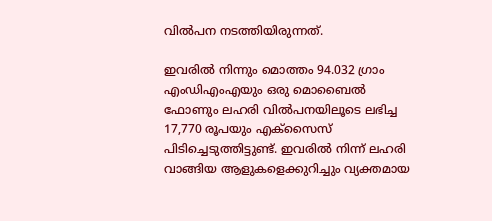വില്‍പന നടത്തിയിരുന്നത്.

ഇവരില്‍ നിന്നും മൊത്തം 94.032 ഗ്രാം എംഡിഎംഎയും ഒരു മൊബൈല്‍ ഫോണും ലഹരി വില്‍പനയിലൂടെ ലഭിച്ച 17,770 രൂപയും എക്സൈസ് പിടിച്ചെടുത്തിട്ടുണ്ട്. ഇവരില്‍ നിന്ന് ലഹരി വാങ്ങിയ ആളുകളെക്കുറിച്ചും വ്യക്തമായ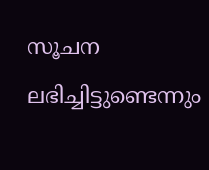സൂചന ലഭിച്ചിട്ടുണ്ടെന്നും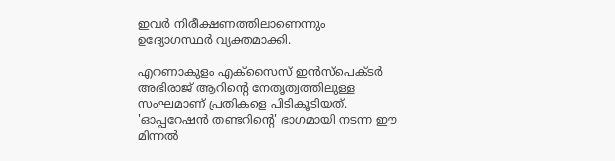ഇവർ നിരീക്ഷണത്തിലാണെന്നും ഉദ്യോഗസ്ഥർ വ്യക്തമാക്കി.

എറണാകുളം എക്സൈസ് ഇൻസ്പെക്ടർ അഭിരാജ് ആറിന്റെ നേതൃത്വത്തിലുള്ള സംഘമാണ് പ്രതികളെ പിടികൂടിയത്. 'ഓപ്പറേഷൻ തണ്ടറിന്റെ' ഭാഗമായി നടന്ന ഈ മിന്നല്‍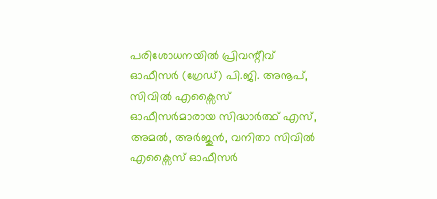പരിശോധനയില്‍ പ്രിവന്റീവ് ഓഫീസർ (ഗ്രേഡ്) പി.ജി. അനൂപ്, സിവില്‍ എക്സൈസ് ഓഫീസർമാരായ സിദ്ധാർത്ഥ് എസ്, അമല്‍, അർജുൻ, വനിതാ സിവില്‍ എക്സൈസ് ഓഫീസർ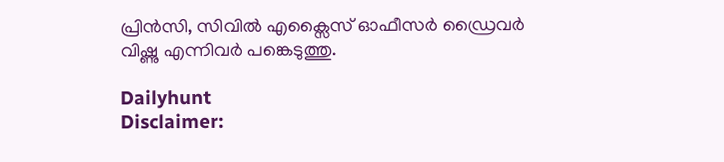പ്രിൻസി, സിവില്‍ എക്സൈസ് ഓഫീസർ ഡ്രൈവർ വിഷ്ണു എന്നിവർ പങ്കെടുത്തു.

Dailyhunt
Disclaimer: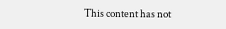This content has not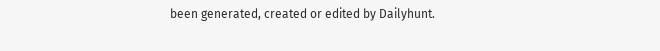been generated, created or edited by Dailyhunt.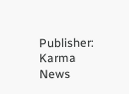Publisher: Karma News